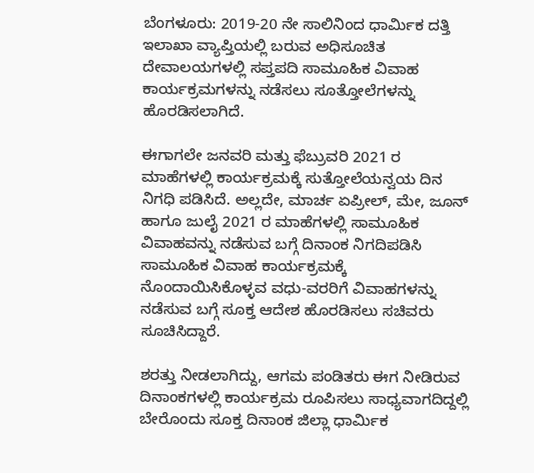ಬೆಂಗಳೂರು: 2019-20 ನೇ ಸಾಲಿನಿಂದ ಧಾರ್ಮಿಕ ದತ್ತಿ ಇಲಾಖಾ ವ್ಯಾಪ್ತಿಯಲ್ಲಿ ಬರುವ ಅಧಿಸೂಚಿತ ದೇವಾಲಯಗಳಲ್ಲಿ ಸಪ್ತಪದಿ ಸಾಮೂಹಿಕ ವಿವಾಹ ಕಾರ್ಯಕ್ರಮಗಳನ್ನು ನಡೆಸಲು ಸೂತ್ತೋಲೆಗಳನ್ನು ಹೊರಡಿಸಲಾಗಿದೆ.

ಈಗಾಗಲೇ ಜನವರಿ ಮತ್ತು ಫೆಬ್ರುವರಿ 2021 ರ ಮಾಹೆಗಳಲ್ಲಿ ಕಾರ್ಯಕ್ರಮಕ್ಕೆ ಸುತ್ತೋಲೆಯನ್ವಯ ದಿನ ನಿಗಧಿ ಪಡಿಸಿದೆ. ಅಲ್ಲದೇ, ಮಾರ್ಚ ಏಪ್ರೀಲ್, ಮೇ, ಜೂನ್ ಹಾಗೂ ಜುಲೈ 2021 ರ ಮಾಹೆಗಳಲ್ಲಿ ಸಾಮೂಹಿಕ ವಿವಾಹವನ್ನು ನಡೆಸುವ ಬಗ್ಗೆ ದಿನಾಂಕ ನಿಗದಿಪಡಿಸಿ ಸಾಮೂಹಿಕ ವಿವಾಹ ಕಾರ್ಯಕ್ರಮಕ್ಕೆ ನೊಂದಾಯಿಸಿಕೊಳ್ಳವ ವಧು-ವರರಿಗೆ ವಿವಾಹಗಳನ್ನು ನಡೆಸುವ ಬಗ್ಗೆ ಸೂಕ್ತ ಆದೇಶ ಹೊರಡಿಸಲು ಸಚಿವರು ಸೂಚಿಸಿದ್ದಾರೆ.

ಶರತ್ತು ನೀಡಲಾಗಿದ್ದು, ಆಗಮ ಪಂಡಿತರು ಈಗ ನೀಡಿರುವ ದಿನಾಂಕಗಳಲ್ಲಿ ಕಾರ್ಯಕ್ರಮ ರೂಪಿಸಲು ಸಾಧ್ಯವಾಗದಿದ್ದಲ್ಲಿ ಬೇರೊಂದು ಸೂಕ್ತ ದಿನಾಂಕ ಜಿಲ್ಲಾ ಧಾರ್ಮಿಕ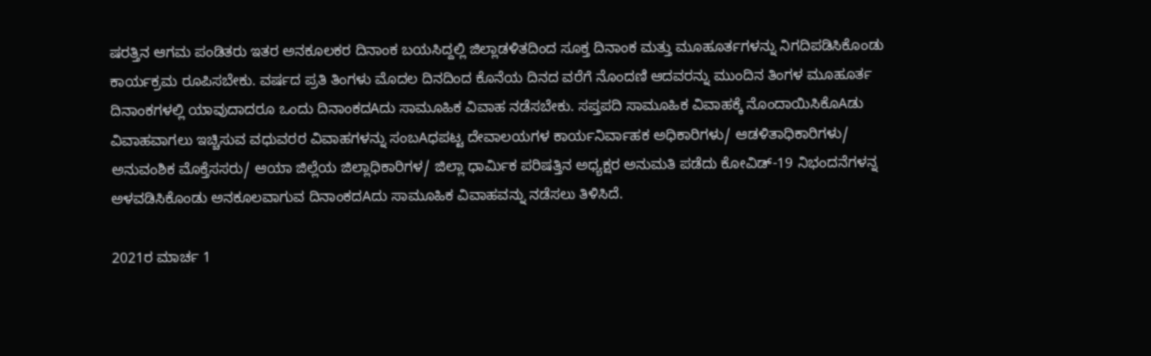ಷರತ್ತಿನ ಆಗಮ ಪಂಡಿತರು ಇತರ ಅನಕೂಲಕರ ದಿನಾಂಕ ಬಯಸಿದ್ದಲ್ಲಿ ಜಿಲ್ಲಾಡಳಿತದಿಂದ ಸೂಕ್ತ ದಿನಾಂಕ ಮತ್ತು ಮೂಹೂರ್ತಗಳನ್ನು ನಿಗದಿಪಡಿಸಿಕೊಂಡು ಕಾರ್ಯಕ್ರಮ ರೂಪಿಸಬೇಕು. ವರ್ಷದ ಪ್ರತಿ ತಿಂಗಳು ಮೊದಲ ದಿನದಿಂದ ಕೊನೆಯ ದಿನದ ವರೆಗೆ ನೊಂದಣಿ ಆದವರನ್ನು ಮುಂದಿನ ತಿಂಗಳ ಮೂಹೂರ್ತ ದಿನಾಂಕಗಳಲ್ಲಿ ಯಾವುದಾದರೂ ಒಂದು ದಿನಾಂಕದAದು ಸಾಮೂಹಿಕ ವಿವಾಹ ನಡೆಸಬೇಕು. ಸಪ್ತಪದಿ ಸಾಮೂಹಿಕ ವಿವಾಹಕ್ಕೆ ನೊಂದಾಯಿಸಿಕೊAಡು ವಿವಾಹವಾಗಲು ಇಚ್ಚಿಸುವ ವಧುವರರ ವಿವಾಹಗಳನ್ನು ಸಂಬAಧಪಟ್ಟ ದೇವಾಲಯಗಳ ಕಾರ್ಯನಿರ್ವಾಹಕ ಅಧಿಕಾರಿಗಳು/ ಆಡಳಿತಾಧಿಕಾರಿಗಳು/ ಅನುವಂಶಿಕ ಮೊಕ್ತೆಸಸರು/ ಆಯಾ ಜಿಲ್ಲೆಯ ಜಿಲ್ಲಾಧಿಕಾರಿಗಳ/ ಜಿಲ್ಲಾ ಧಾರ್ಮಿಕ ಪರಿಷತ್ತಿನ ಅಧ್ಯಕ್ಷರ ಅನುಮತಿ ಪಡೆದು ಕೋವಿಡ್-19 ನಿಭಂದನೆಗಳನ್ನ ಅಳವಡಿಸಿಕೊಂಡು ಅನಕೂಲವಾಗುವ ದಿನಾಂಕದAದು ಸಾಮೂಹಿಕ ವಿವಾಹವನ್ನು ನಡೆಸಲು ತಿಳಿಸಿದೆ.

2021ರ ಮಾರ್ಚ 1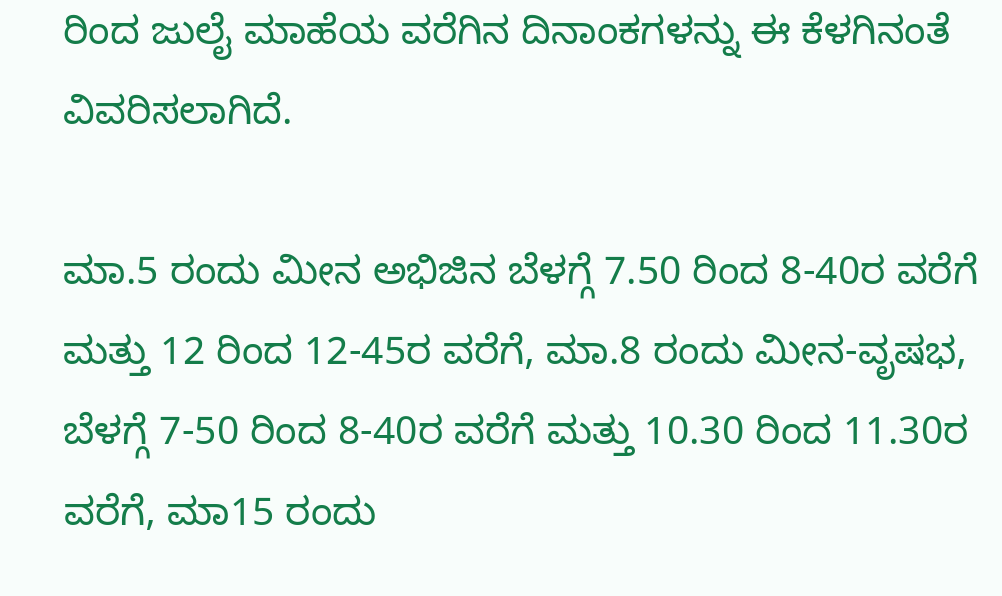ರಿಂದ ಜುಲೈ ಮಾಹೆಯ ವರೆಗಿನ ದಿನಾಂಕಗಳನ್ನು ಈ ಕೆಳಗಿನಂತೆ ವಿವರಿಸಲಾಗಿದೆ.

ಮಾ.5 ರಂದು ಮೀನ ಅಭಿಜಿನ ಬೆಳಗ್ಗೆ 7.50 ರಿಂದ 8-40ರ ವರೆಗೆ ಮತ್ತು 12 ರಿಂದ 12-45ರ ವರೆಗೆ, ಮಾ.8 ರಂದು ಮೀನ-ವೃಷಭ, ಬೆಳಗ್ಗೆ 7-50 ರಿಂದ 8-40ರ ವರೆಗೆ ಮತ್ತು 10.30 ರಿಂದ 11.30ರ ವರೆಗೆ, ಮಾ15 ರಂದು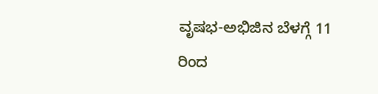ವೃಷಭ-ಅಭಿಜಿನ ಬೆಳಗ್ಗೆ 11 ರಿಂದ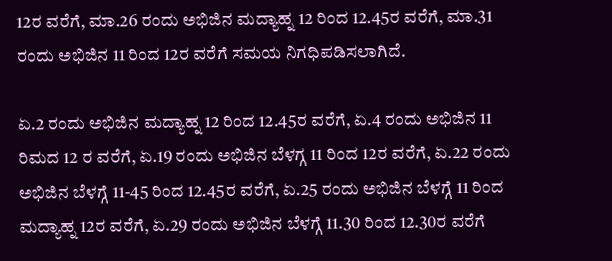12ರ ವರೆಗೆ, ಮಾ.26 ರಂದು ಅಭಿಜಿನ ಮದ್ಯಾಹ್ನ 12 ರಿಂದ 12.45ರ ವರೆಗೆ, ಮಾ.31 ರಂದು ಅಭಿಜಿನ 11 ರಿಂದ 12ರ ವರೆಗೆ ಸಮಯ ನಿಗಧಿಪಡಿಸಲಾಗಿದೆ.

ಏ.2 ರಂದು ಅಭಿಜಿನ ಮದ್ಯಾಹ್ನ 12 ರಿಂದ 12.45ರ ವರೆಗೆ, ಏ.4 ರಂದು ಅಭಿಜಿನ 11 ರಿಮದ 12 ರ ವರೆಗೆ, ಏ.19 ರಂದು ಅಭಿಜಿನ ಬೆಳಗ್ಗ 11 ರಿಂದ 12ರ ವರೆಗೆ, ಏ.22 ರಂದು ಅಭಿಜಿನ ಬೆಳಗ್ಗೆ 11-45 ರಿಂದ 12.45ರ ವರೆಗೆ, ಏ.25 ರಂದು ಅಭಿಜಿನ ಬೆಳಗ್ಗೆ 11 ರಿಂದ ಮದ್ಯಾಹ್ನ 12ರ ವರೆಗೆ, ಏ.29 ರಂದು ಅಭಿಜಿನ ಬೆಳಗ್ಗೆ 11.30 ರಿಂದ 12.30ರ ವರೆಗೆ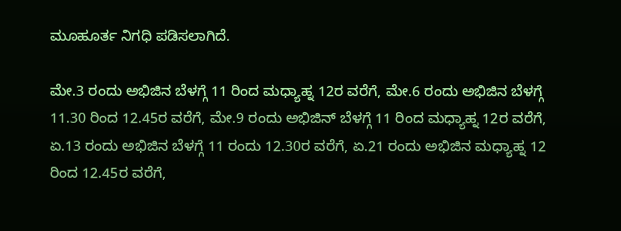ಮೂಹೂರ್ತ ನಿಗಧಿ ಪಡಿಸಲಾಗಿದೆ.

ಮೇ.3 ರಂದು ಅಭಿಜಿನ ಬೆಳಗ್ಗೆ 11 ರಿಂದ ಮಧ್ಯಾಹ್ನ 12ರ ವರೆಗೆ, ಮೇ.6 ರಂದು ಅಭಿಜಿನ ಬೆಳಗ್ಗೆ 11.30 ರಿಂದ 12.45ರ ವರೆಗೆ, ಮೇ.9 ರಂದು ಅಭಿಜಿನ್ ಬೆಳಗ್ಗೆ 11 ರಿಂದ ಮಧ್ಯಾಹ್ನ 12ರ ವರೆಗೆ, ಏ.13 ರಂದು ಅಭಿಜಿನ ಬೆಳಗ್ಗೆ 11 ರಂದು 12.30ರ ವರೆಗೆ, ಏ.21 ರಂದು ಅಭಿಜಿನ ಮಧ್ಯಾಹ್ನ 12 ರಿಂದ 12.45ರ ವರೆಗೆ,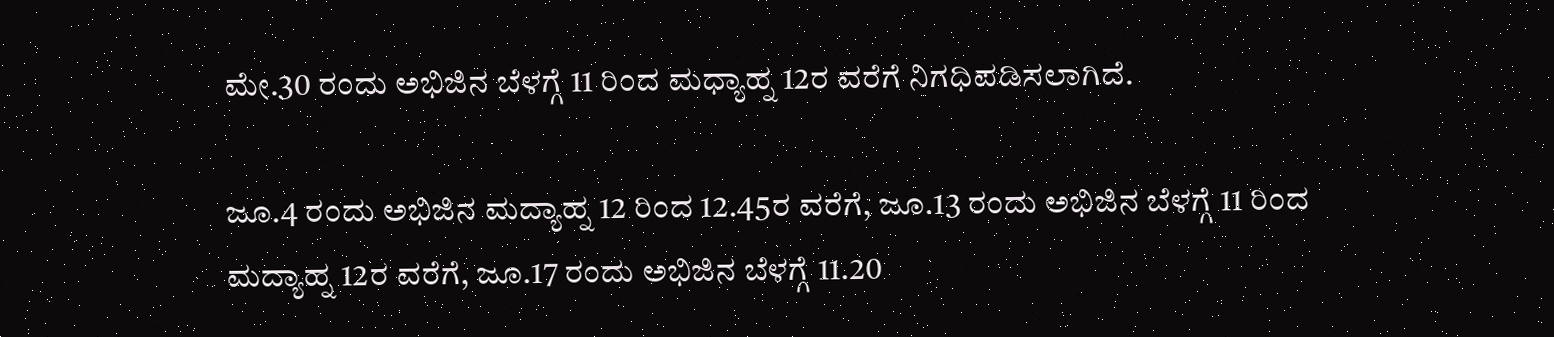ಮೇ.30 ರಂದು ಅಭಿಜಿನ ಬೆಳಗ್ಗೆ 11 ರಿಂದ ಮಧ್ಯಾಹ್ನ 12ರ ವರೆಗೆ ನಿಗಧಿಪಡಿಸಲಾಗಿದೆ.

ಜೂ.4 ರಂದು ಅಭಿಜಿನ ಮದ್ಯಾಹ್ನ 12 ರಿಂದ 12.45ರ ವರೆಗೆ, ಜೂ.13 ರಂದು ಅಭಿಜಿನ ಬೆಳಗ್ಗೆ 11 ರಿಂದ ಮದ್ಯಾಹ್ನ 12ರ ವರೆಗೆ, ಜೂ.17 ರಂದು ಅಭಿಜಿನ ಬೆಳಗ್ಗೆ 11.20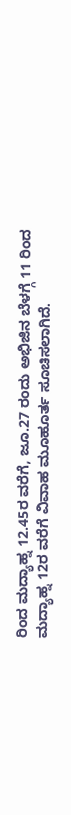ರಿಂದ ಮದ್ಯಾಹ್ನ 12.45ರ ವರೆಗೆ, ಜೂ.27 ರಂದು ಅಭಿಜಿನ ಬೆಳಗ್ಗೆ 11 ರಿಂದ ಮದ್ಯಾಹ್ನ 12ರ ವರೆಗೆ ವಿವಾಹ ಮೂಹೂರ್ತ ಸೂಚಿಸಲಾಗಿದೆ.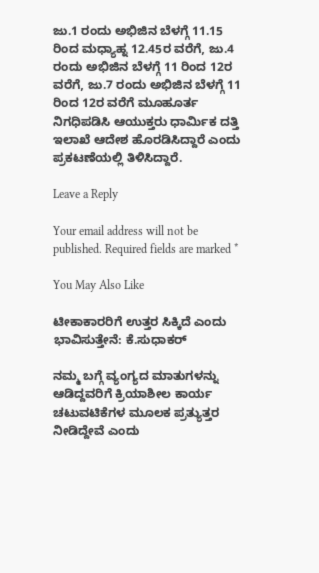ಜು.1 ರಂದು ಅಭಿಜಿನ ಬೆಳಗ್ಗೆ 11.15 ರಿಂದ ಮಧ್ಯಾಹ್ನ 12.45ರ ವರೆಗೆ, ಜು.4 ರಂದು ಅಭಿಜಿನ ಬೆಳಗ್ಗೆ 11 ರಿಂದ 12ರ ವರೆಗೆ, ಜು.7 ರಂದು ಅಭಿಜಿನ ಬೆಳಗ್ಗೆ 11 ರಿಂದ 12ರ ವರೆಗೆ ಮೂಹೂರ್ತ ನಿಗಧಿಪಡಿಸಿ ಆಯುಕ್ತರು ಧಾರ್ಮಿಕ ದತ್ತಿ ಇಲಾಖೆ ಆದೇಶ ಹೊರಡಿಸಿದ್ದಾರೆ ಎಂದು ಪ್ರಕಟಣೆಯಲ್ಲಿ ತಿಳಿಸಿದ್ದಾರೆ.

Leave a Reply

Your email address will not be published. Required fields are marked *

You May Also Like

ಟೀಕಾಕಾರರಿಗೆ ಉತ್ತರ ಸಿಕ್ಕಿದೆ ಎಂದು ಭಾವಿಸುತ್ತೇನೆ: ಕೆ.ಸುಧಾಕರ್

ನಮ್ಮ ಬಗ್ಗೆ ವ್ಯಂಗ್ಯದ ಮಾತುಗಳನ್ನು ಆಡಿದ್ದವರಿಗೆ ಕ್ರಿಯಾಶೀಲ ಕಾರ್ಯ ಚಟುವಟಿಕೆಗಳ ಮೂಲಕ ಪ್ರತ್ಯುತ್ತರ ನೀಡಿದ್ದೇವೆ ಎಂದು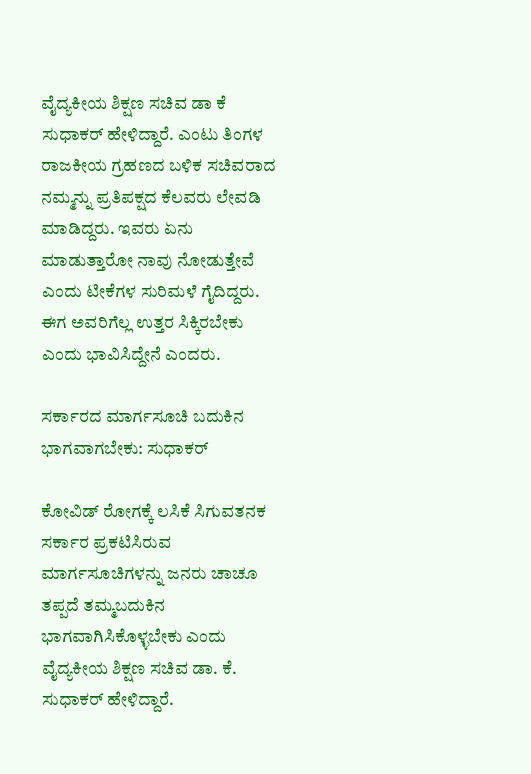ವೈದ್ಯಕೀಯ ಶಿಕ್ಷಣ ಸಚಿವ ಡಾ ಕೆ ಸುಧಾಕರ್ ಹೇಳಿದ್ದಾರೆ. ಎಂಟು ತಿಂಗಳ ರಾಜಕೀಯ ಗ್ರಹಣದ ಬಳಿಕ ಸಚಿವರಾದ ನಮ್ಮನ್ನು ಪ್ರತಿಪಕ್ಷದ ಕೆಲವರು ಲೇವಡಿ ಮಾಡಿದ್ದರು. ಇವರು ಏನು ಮಾಡುತ್ತಾರೋ ನಾವು ನೋಡುತ್ತೇವೆ ಎಂದು ಟೀಕೆಗಳ ಸುರಿಮಳೆ ಗೈದಿದ್ದರು. ಈಗ ಅವರಿಗೆಲ್ಲ ಉತ್ತರ ಸಿಕ್ಕಿರಬೇಕು ಎಂದು ಭಾವಿಸಿದ್ದೇನೆ ಎಂದರು.

ಸರ್ಕಾರದ ಮಾರ್ಗಸೂಚಿ ಬದುಕಿನ ಭಾಗವಾಗಬೇಕು: ಸುಧಾಕರ್

ಕೋವಿಡ್ ರೋಗಕ್ಕೆ ಲಸಿಕೆ ಸಿಗುವತನಕ ಸರ್ಕಾರ ಪ್ರಕಟಿಸಿರುವ ಮಾರ್ಗಸೂಚಿಗಳನ್ನು ಜನರು ಚಾಚೂ ತಪ್ಪದೆ ತಮ್ಮಬದುಕಿನ ಭಾಗವಾಗಿಸಿಕೊಳ್ಳಬೇಕು ಎಂದು ವೈದ್ಯಕೀಯ ಶಿಕ್ಷಣ ಸಚಿವ ಡಾ. ಕೆ. ಸುಧಾಕರ್ ಹೇಳಿದ್ದಾರೆ.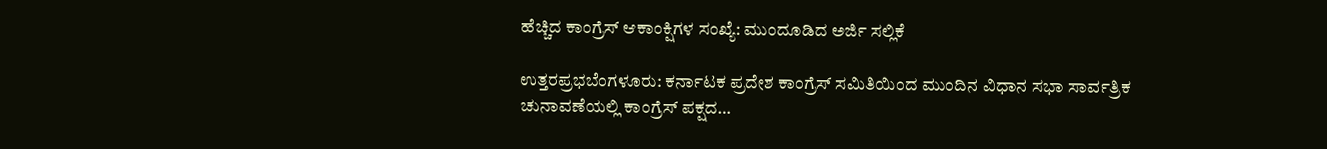ಹೆಚ್ಚಿದ ಕಾಂಗ್ರೆಸ್ ಆಕಾಂಕ್ಷಿಗಳ ಸಂಖ್ಯೆ: ಮುಂದೂಡಿದ ಅರ್ಜಿ ಸಲ್ಲಿಕೆ

ಉತ್ತರಪ್ರಭಬೆಂಗಳೂರು: ಕರ್ನಾಟಕ ಪ್ರದೇಶ ಕಾಂಗ್ರೆಸ್ ಸಮಿತಿಯಿಂದ ಮುಂದಿನ ವಿಧಾನ ಸಭಾ ಸಾರ್ವತ್ರಿಕ ಚುನಾವಣೆಯಲ್ಲಿ ಕಾಂಗ್ರೆಸ್‌ ಪಕ್ಷದ…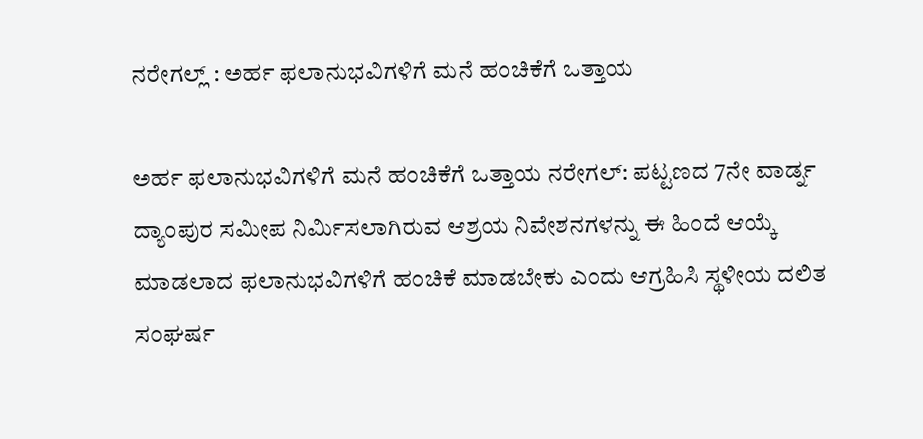ನರೇಗಲ್ಲ್ : ಅರ್ಹ ಫಲಾನುಭವಿಗಳಿಗೆ ಮನೆ ಹಂಚಿಕೆಗೆ ಒತ್ತಾಯ

ಅರ್ಹ ಫಲಾನುಭವಿಗಳಿಗೆ ಮನೆ ಹಂಚಿಕೆಗೆ ಒತ್ತಾಯ ನರೇಗಲ್: ಪಟ್ಟಣದ 7ನೇ ವಾರ್ಡ್ನ ದ್ಯಾಂಪುರ ಸಮೀಪ ನಿರ್ಮಿಸಲಾಗಿರುವ ಆಶ್ರಯ ನಿವೇಶನಗಳನ್ನು ಈ ಹಿಂದೆ ಆಯ್ಕೆ ಮಾಡಲಾದ ಫಲಾನುಭವಿಗಳಿಗೆ ಹಂಚಿಕೆ ಮಾಡಬೇಕು ಎಂದು ಆಗ್ರಹಿಸಿ ಸ್ಥಳೀಯ ದಲಿತ ಸಂಘರ್ಷ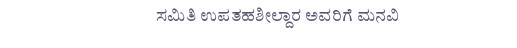ಸಮಿತಿ ಉಪತಹಶೀಲ್ದಾರ ಅವರಿಗೆ ಮನವಿ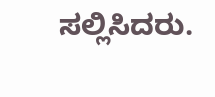ಸಲ್ಲಿಸಿದರು.